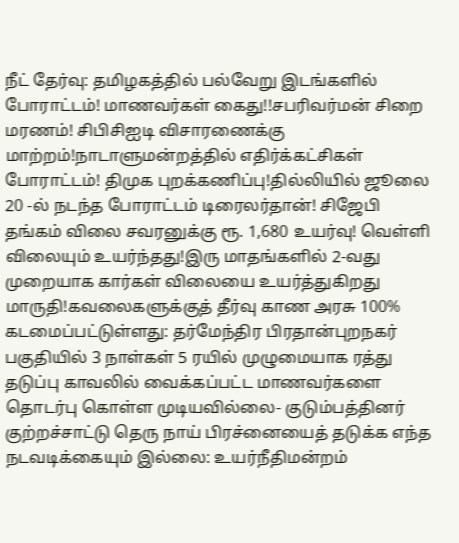நீட் தேர்வு: தமிழகத்தில் பல்வேறு இடங்களில் போராட்டம்! மாணவர்கள் கைது!!சபரிவர்மன் சிறை மரணம்! சிபிசிஐடி விசாரணைக்கு மாற்றம்!நாடாளுமன்றத்தில் எதிர்க்கட்சிகள் போராட்டம்! திமுக புறக்கணிப்பு!தில்லியில் ஜூலை 20 -ல் நடந்த போராட்டம் டிரைலர்தான்! சிஜேபி தங்கம் விலை சவரனுக்கு ரூ. 1,680 உயர்வு! வெள்ளி விலையும் உயர்ந்தது!இரு மாதங்களில் 2-வது முறையாக கார்கள் விலையை உயர்த்துகிறது மாருதி!கவலைகளுக்குத் தீர்வு காண அரசு 100% கடமைப்பட்டுள்ளது: தர்மேந்திர பிரதான்புறநகர் பகுதியில் 3 நாள்கள் 5 ரயில் முழுமையாக ரத்து தடுப்பு காவலில் வைக்கப்பட்ட மாணவர்களை தொடர்பு கொள்ள முடியவில்லை- குடும்பத்தினர் குற்றச்சாட்டு தெரு நாய் பிரச்னையைத் தடுக்க எந்த நடவடிக்கையும் இல்லை: உயர்நீதிமன்றம்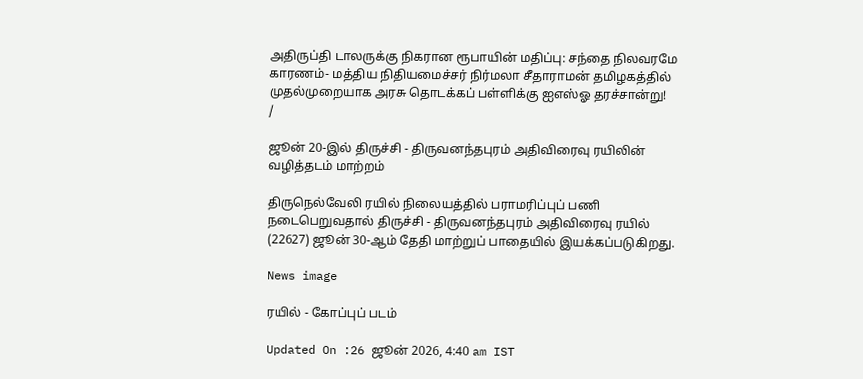அதிருப்தி டாலருக்கு நிகரான ரூபாயின் மதிப்பு: சந்தை நிலவரமே காரணம்- மத்திய நிதியமைச்சர் நிர்மலா சீதாராமன் தமிழகத்தில் முதல்முறையாக அரசு தொடக்கப் பள்ளிக்கு ஐஎஸ்ஓ தரச்சான்று!
/

ஜூன் 20-இல் திருச்சி - திருவனந்தபுரம் அதிவிரைவு ரயிலின் வழித்தடம் மாற்றம்

திருநெல்வேலி ரயில் நிலையத்தில் பராமரிப்புப் பணி நடைபெறுவதால் திருச்சி - திருவனந்தபுரம் அதிவிரைவு ரயில் (22627) ஜூன் 30-ஆம் தேதி மாற்றுப் பாதையில் இயக்கப்படுகிறது.

News image

ரயில் - கோப்புப் படம்

Updated On :26 ஜூன் 2026, 4:40 am IST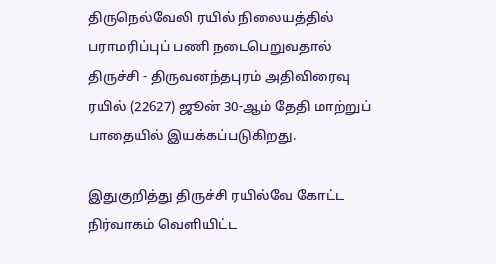திருநெல்வேலி ரயில் நிலையத்தில் பராமரிப்புப் பணி நடைபெறுவதால் திருச்சி - திருவனந்தபுரம் அதிவிரைவு ரயில் (22627) ஜூன் 30-ஆம் தேதி மாற்றுப் பாதையில் இயக்கப்படுகிறது.

இதுகுறித்து திருச்சி ரயில்வே கோட்ட நிர்வாகம் வெளியிட்ட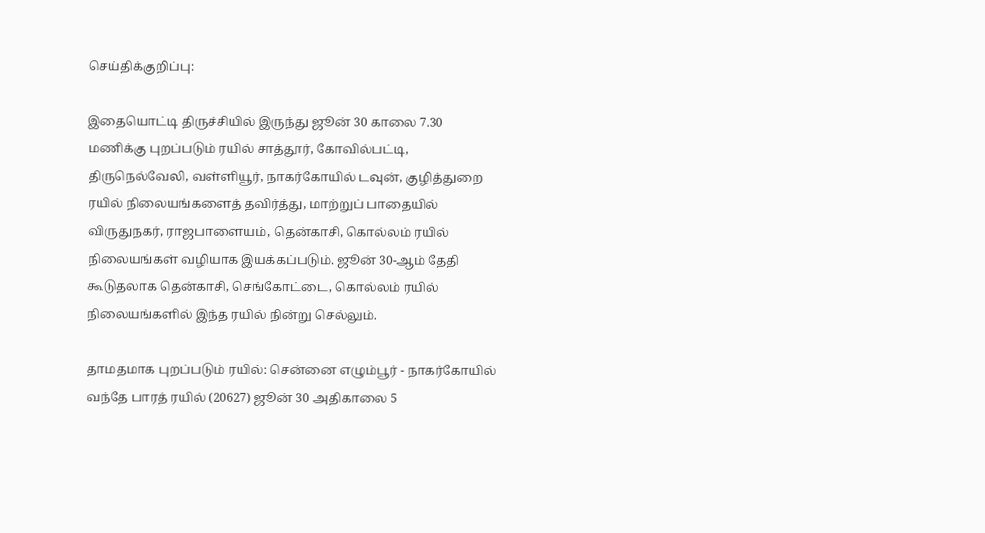செய்திக்குறிப்பு:

இதையொட்டி திருச்சியில் இருந்து ஜூன் 30 காலை 7.30 மணிக்கு புறப்படும் ரயில் சாத்தூர், கோவில்பட்டி, திருநெல்வேலி, வள்ளியூர், நாகர்கோயில் டவுன், குழித்துறை ரயில் நிலையங்களைத் தவிர்த்து, மாற்றுப் பாதையில் விருதுநகர், ராஜபாளையம், தென்காசி, கொல்லம் ரயில் நிலையங்கள் வழியாக இயக்கப்படும். ஜூன் 30-ஆம் தேதி கூடுதலாக தென்காசி, செங்கோட்டை, கொல்லம் ரயில் நிலையங்களில் இந்த ரயில் நின்று செல்லும்.

தாமதமாக புறப்படும் ரயில்: சென்னை எழும்பூர் - நாகர்கோயில் வந்தே பாரத் ரயில் (20627) ஜூன் 30 அதிகாலை 5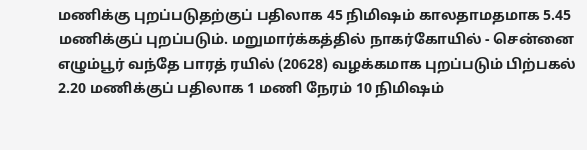மணிக்கு புறப்படுதற்குப் பதிலாக 45 நிமிஷம் காலதாமதமாக 5.45 மணிக்குப் புறப்படும். மறுமார்க்கத்தில் நாகர்கோயில் - சென்னை எழும்பூர் வந்தே பாரத் ரயில் (20628) வழக்கமாக புறப்படும் பிற்பகல் 2.20 மணிக்குப் பதிலாக 1 மணி நேரம் 10 நிமிஷம்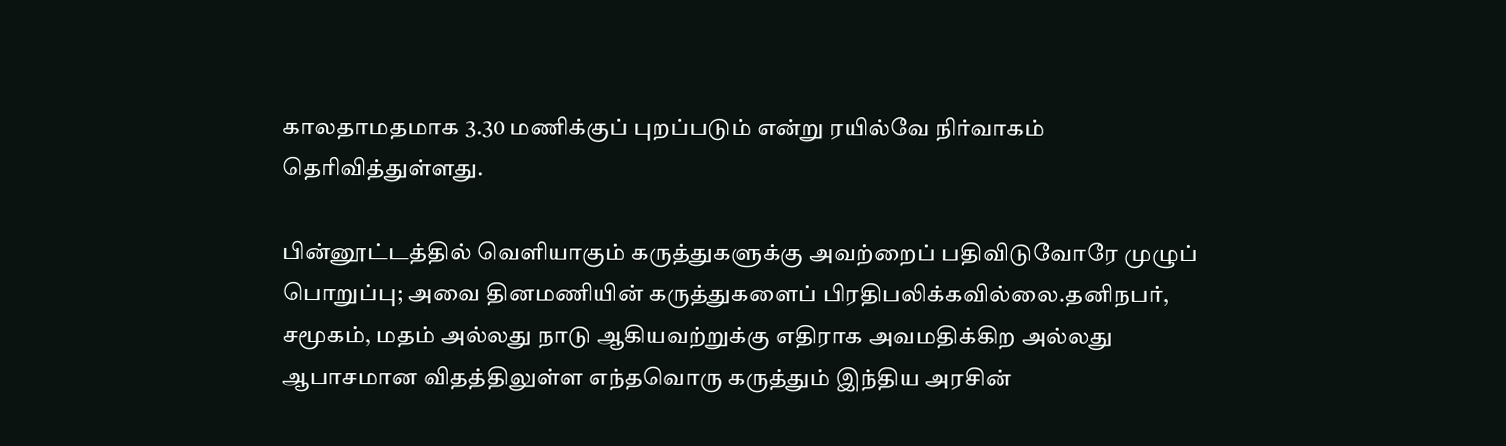காலதாமதமாக 3.30 மணிக்குப் புறப்படும் என்று ரயில்வே நிர்வாகம் தெரிவித்துள்ளது.

பின்னூட்டத்தில் வெளியாகும் கருத்துகளுக்கு அவற்றைப் பதிவிடுவோரே முழுப் பொறுப்பு; அவை தினமணியின் கருத்துகளைப் பிரதிபலிக்கவில்லை.தனிநபர், சமூகம், மதம் அல்லது நாடு ஆகியவற்றுக்கு எதிராக அவமதிக்கிற அல்லது ஆபாசமான விதத்திலுள்ள எந்தவொரு கருத்தும் இந்திய அரசின்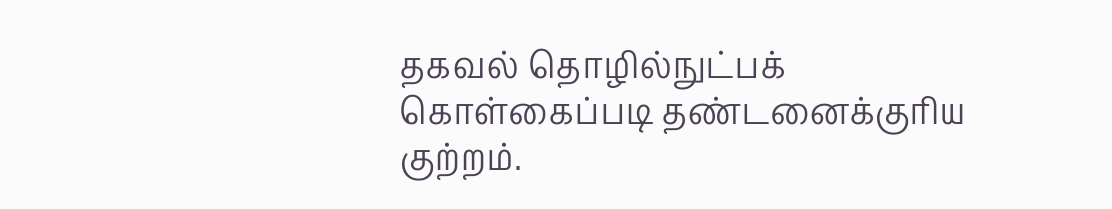தகவல் தொழில்நுட்பக் கொள்கைப்படி தண்டனைக்குரிய குற்றம்.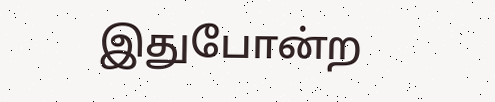இதுபோன்ற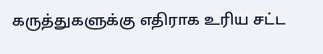கருத்துகளுக்கு எதிராக உரிய சட்ட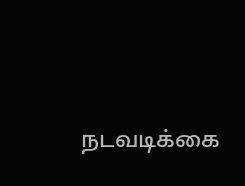நடவடிக்கை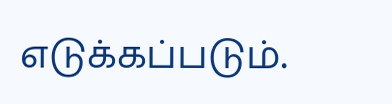எடுக்கப்படும்.